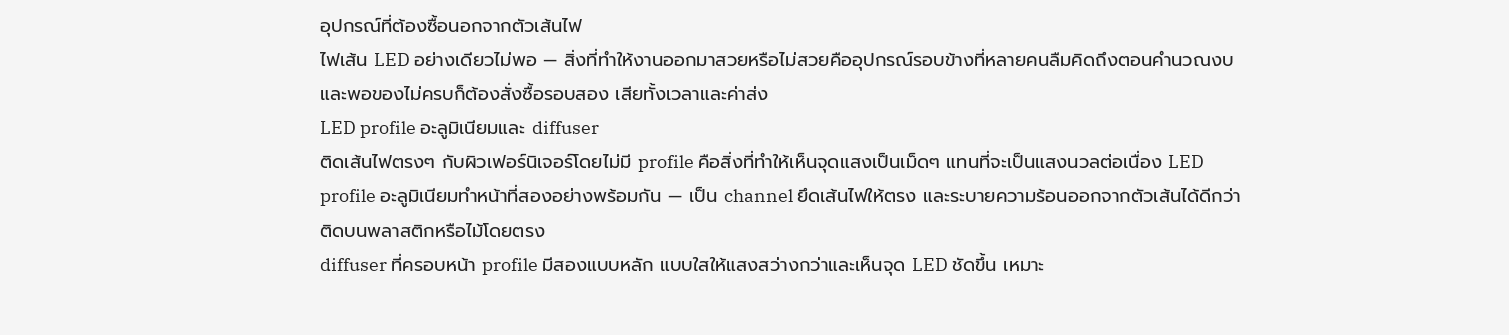อุปกรณ์ที่ต้องซื้อนอกจากตัวเส้นไฟ
ไฟเส้น LED อย่างเดียวไม่พอ — สิ่งที่ทำให้งานออกมาสวยหรือไม่สวยคืออุปกรณ์รอบข้างที่หลายคนลืมคิดถึงตอนคำนวณงบ และพอของไม่ครบก็ต้องสั่งซื้อรอบสอง เสียทั้งเวลาและค่าส่ง
LED profile อะลูมิเนียมและ diffuser
ติดเส้นไฟตรงๆ กับผิวเฟอร์นิเจอร์โดยไม่มี profile คือสิ่งที่ทำให้เห็นจุดแสงเป็นเม็ดๆ แทนที่จะเป็นแสงนวลต่อเนื่อง LED profile อะลูมิเนียมทำหน้าที่สองอย่างพร้อมกัน — เป็น channel ยึดเส้นไฟให้ตรง และระบายความร้อนออกจากตัวเส้นได้ดีกว่าติดบนพลาสติกหรือไม้โดยตรง
diffuser ที่ครอบหน้า profile มีสองแบบหลัก แบบใสให้แสงสว่างกว่าและเห็นจุด LED ชัดขึ้น เหมาะ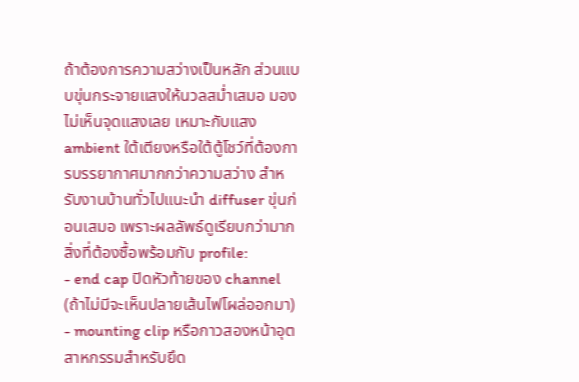ถ้าต้องการความสว่างเป็นหลัก ส่วนแบบขุ่นกระจายแสงให้นวลสม่ำเสมอ มองไม่เห็นจุดแสงเลย เหมาะกับแสง ambient ใต้เตียงหรือใต้ตู้โชว์ที่ต้องการบรรยากาศมากกว่าความสว่าง สำหรับงานบ้านทั่วไปแนะนำ diffuser ขุ่นก่อนเสมอ เพราะผลลัพธ์ดูเรียบกว่ามาก
สิ่งที่ต้องซื้อพร้อมกับ profile:
- end cap ปิดหัวท้ายของ channel (ถ้าไม่มีจะเห็นปลายเส้นไฟโผล่ออกมา)
- mounting clip หรือกาวสองหน้าอุตสาหกรรมสำหรับยึด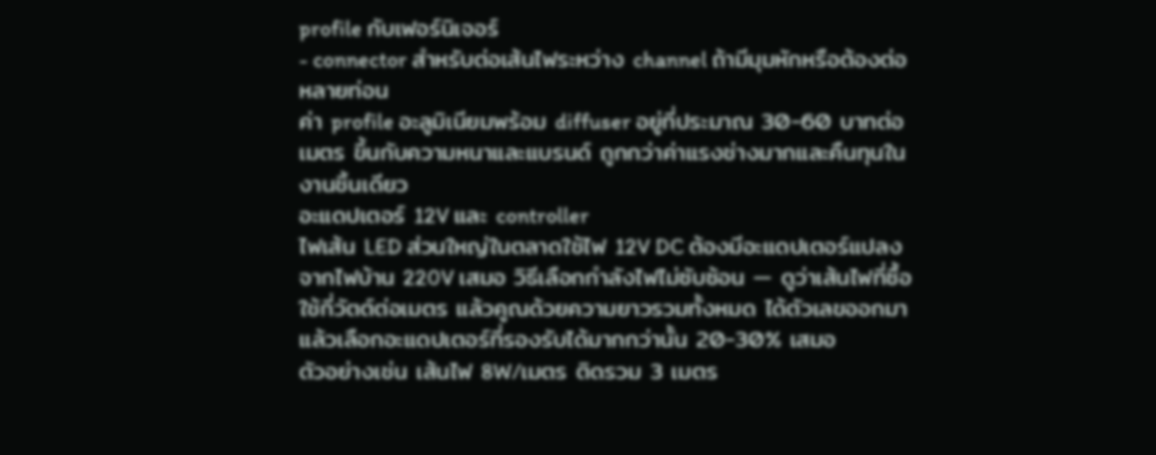profile กับเฟอร์นิเจอร์
- connector สำหรับต่อเส้นไฟระหว่าง channel ถ้ามีมุมหักหรือต้องต่อหลายท่อน
ค่า profile อะลูมิเนียมพร้อม diffuser อยู่ที่ประมาณ 30-60 บาทต่อเมตร ขึ้นกับความหนาและแบรนด์ ถูกกว่าค่าแรงช่างมากและคืนทุนในงานชิ้นเดียว
อะแดปเตอร์ 12V และ controller
ไฟเส้น LED ส่วนใหญ่ในตลาดใช้ไฟ 12V DC ต้องมีอะแดปเตอร์แปลงจากไฟบ้าน 220V เสมอ วิธีเลือกกำลังไฟไม่ซับซ้อน — ดูว่าเส้นไฟที่ซื้อใช้กี่วัตต์ต่อเมตร แล้วคูณด้วยความยาวรวมทั้งหมด ได้ตัวเลขออกมาแล้วเลือกอะแดปเตอร์ที่รองรับได้มากกว่านั้น 20-30% เสมอ
ตัวอย่างเช่น เส้นไฟ 8W/เมตร ติดรวม 3 เมตร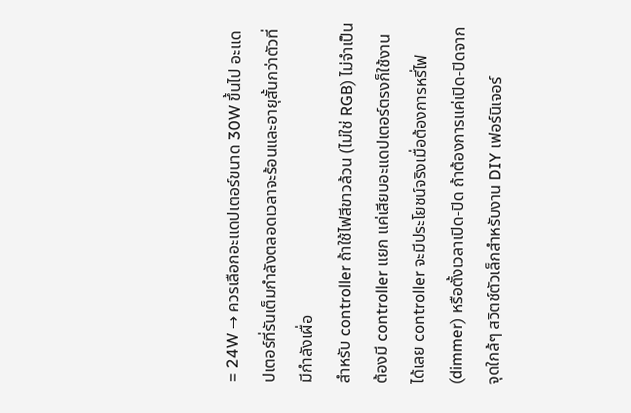= 24W → ควรเลือกอะแดปเตอร์ขนาด 30W ขึ้นไป อะแดปเตอร์ที่รันเต็มกำลังตลอดเวลาจะร้อนและอายุสั้นกว่าตัวที่มีกำลังเผื่อ
สำหรับ controller ถ้าใช้ไฟสีขาวล้วน (ไม่ใช่ RGB) ไม่จำเป็นต้องมี controller แยก แค่เสียบอะแดปเตอร์ตรงก็ใช้งานได้เลย controller จะมีประโยชน์จริงเมื่อต้องการหรี่ไฟ (dimmer) หรือตั้งเวลาเปิด-ปิด ถ้าต้องการแค่เปิด-ปิดจากจุดใกล้ๆ สวิตช์ตัวเล็กสำหรับงาน DIY เฟอร์นิเจอร์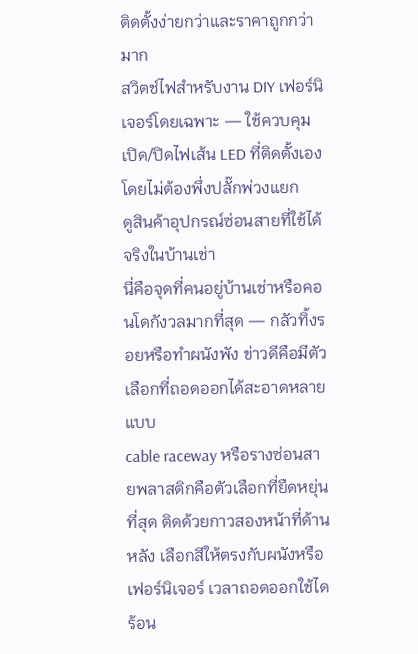ติดตั้งง่ายกว่าและราคาถูกกว่ามาก
สวิตช์ไฟสำหรับงาน DIY เฟอร์นิเจอร์โดยเฉพาะ — ใช้ควบคุมเปิด/ปิดไฟเส้น LED ที่ติดตั้งเองโดยไม่ต้องพึ่งปลั๊กพ่วงแยก
ดูสินค้าอุปกรณ์ซ่อนสายที่ใช้ได้จริงในบ้านเช่า
นี่คือจุดที่คนอยู่บ้านเช่าหรือคอนโดกังวลมากที่สุด — กลัวทิ้งรอยหรือทำผนังพัง ข่าวดีคือมีตัวเลือกที่ถอดออกได้สะอาดหลายแบบ
cable raceway หรือรางซ่อนสายพลาสติกคือตัวเลือกที่ยืดหยุ่นที่สุด ติดด้วยกาวสองหน้าที่ด้านหลัง เลือกสีให้ตรงกับผนังหรือเฟอร์นิเจอร์ เวลาถอดออกใช้ไดร้อน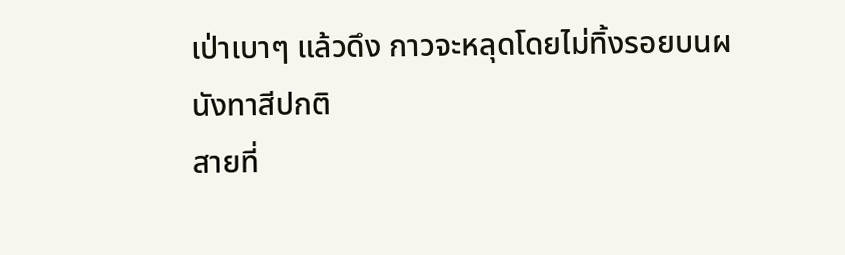เป่าเบาๆ แล้วดึง กาวจะหลุดโดยไม่ทิ้งรอยบนผนังทาสีปกติ
สายที่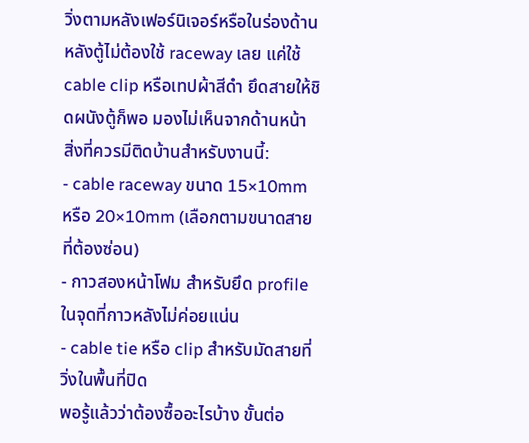วิ่งตามหลังเฟอร์นิเจอร์หรือในร่องด้านหลังตู้ไม่ต้องใช้ raceway เลย แค่ใช้ cable clip หรือเทปผ้าสีดำ ยึดสายให้ชิดผนังตู้ก็พอ มองไม่เห็นจากด้านหน้า
สิ่งที่ควรมีติดบ้านสำหรับงานนี้:
- cable raceway ขนาด 15×10mm หรือ 20×10mm (เลือกตามขนาดสายที่ต้องซ่อน)
- กาวสองหน้าโฟม สำหรับยึด profile ในจุดที่กาวหลังไม่ค่อยแน่น
- cable tie หรือ clip สำหรับมัดสายที่วิ่งในพื้นที่ปิด
พอรู้แล้วว่าต้องซื้ออะไรบ้าง ขั้นต่อ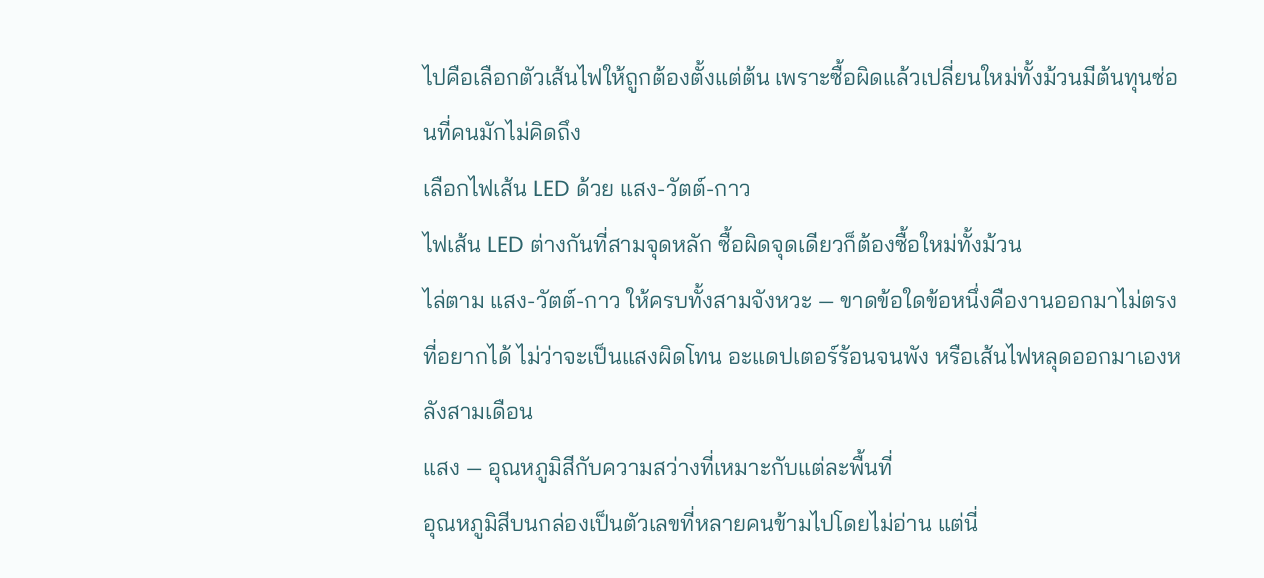ไปคือเลือกตัวเส้นไฟให้ถูกต้องตั้งแต่ต้น เพราะซื้อผิดแล้วเปลี่ยนใหม่ทั้งม้วนมีต้นทุนซ่อนที่คนมักไม่คิดถึง
เลือกไฟเส้น LED ด้วย แสง-วัตต์-กาว
ไฟเส้น LED ต่างกันที่สามจุดหลัก ซื้อผิดจุดเดียวก็ต้องซื้อใหม่ทั้งม้วน
ไล่ตาม แสง-วัตต์-กาว ให้ครบทั้งสามจังหวะ — ขาดข้อใดข้อหนึ่งคืองานออกมาไม่ตรงที่อยากได้ ไม่ว่าจะเป็นแสงผิดโทน อะแดปเตอร์ร้อนจนพัง หรือเส้นไฟหลุดออกมาเองหลังสามเดือน
แสง — อุณหภูมิสีกับความสว่างที่เหมาะกับแต่ละพื้นที่
อุณหภูมิสีบนกล่องเป็นตัวเลขที่หลายคนข้ามไปโดยไม่อ่าน แต่นี่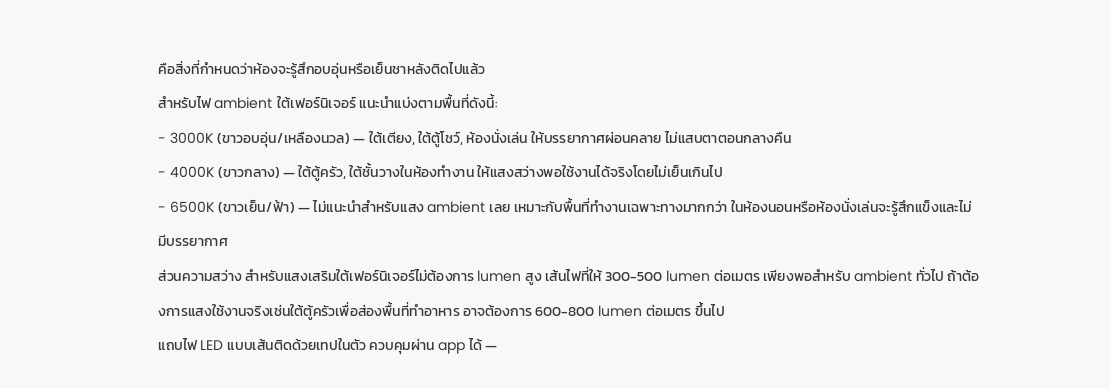คือสิ่งที่กำหนดว่าห้องจะรู้สึกอบอุ่นหรือเย็นชาหลังติดไปแล้ว
สำหรับไฟ ambient ใต้เฟอร์นิเจอร์ แนะนำแบ่งตามพื้นที่ดังนี้:
- 3000K (ขาวอบอุ่น/เหลืองนวล) — ใต้เตียง, ใต้ตู้โชว์, ห้องนั่งเล่น ให้บรรยากาศผ่อนคลาย ไม่แสบตาตอนกลางคืน
- 4000K (ขาวกลาง) — ใต้ตู้ครัว, ใต้ชั้นวางในห้องทำงาน ให้แสงสว่างพอใช้งานได้จริงโดยไม่เย็นเกินไป
- 6500K (ขาวเย็น/ฟ้า) — ไม่แนะนำสำหรับแสง ambient เลย เหมาะกับพื้นที่ทำงานเฉพาะทางมากกว่า ในห้องนอนหรือห้องนั่งเล่นจะรู้สึกแข็งและไม่มีบรรยากาศ
ส่วนความสว่าง สำหรับแสงเสริมใต้เฟอร์นิเจอร์ไม่ต้องการ lumen สูง เส้นไฟที่ให้ 300-500 lumen ต่อเมตร เพียงพอสำหรับ ambient ทั่วไป ถ้าต้องการแสงใช้งานจริงเช่นใต้ตู้ครัวเพื่อส่องพื้นที่ทำอาหาร อาจต้องการ 600-800 lumen ต่อเมตร ขึ้นไป
แถบไฟ LED แบบเส้นติดด้วยเทปในตัว ควบคุมผ่าน app ได้ —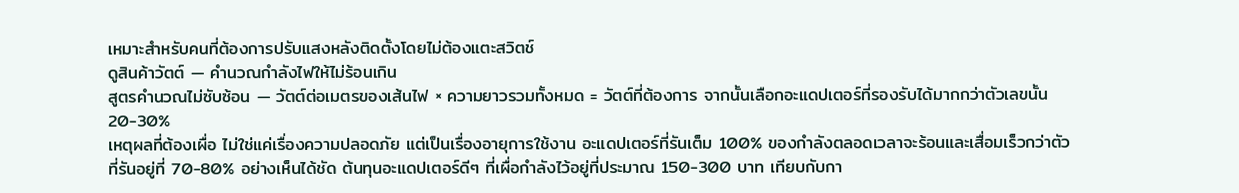เหมาะสำหรับคนที่ต้องการปรับแสงหลังติดตั้งโดยไม่ต้องแตะสวิตช์
ดูสินค้าวัตต์ — คำนวณกำลังไฟให้ไม่ร้อนเกิน
สูตรคำนวณไม่ซับซ้อน — วัตต์ต่อเมตรของเส้นไฟ × ความยาวรวมทั้งหมด = วัตต์ที่ต้องการ จากนั้นเลือกอะแดปเตอร์ที่รองรับได้มากกว่าตัวเลขนั้น 20-30%
เหตุผลที่ต้องเผื่อ ไม่ใช่แค่เรื่องความปลอดภัย แต่เป็นเรื่องอายุการใช้งาน อะแดปเตอร์ที่รันเต็ม 100% ของกำลังตลอดเวลาจะร้อนและเสื่อมเร็วกว่าตัวที่รันอยู่ที่ 70-80% อย่างเห็นได้ชัด ต้นทุนอะแดปเตอร์ดีๆ ที่เผื่อกำลังไว้อยู่ที่ประมาณ 150-300 บาท เทียบกับกา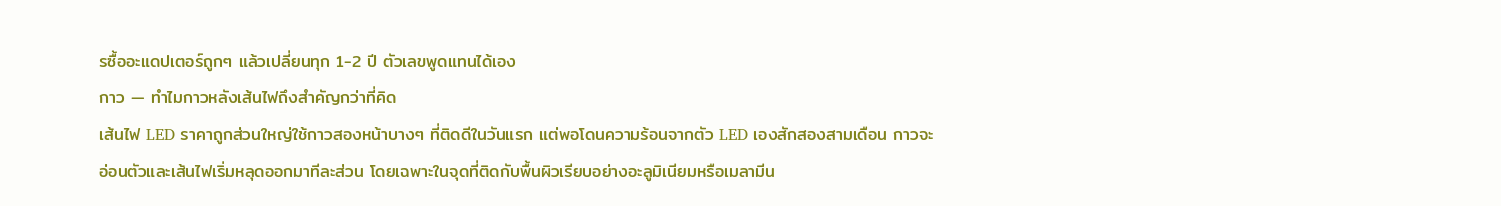รซื้ออะแดปเตอร์ถูกๆ แล้วเปลี่ยนทุก 1-2 ปี ตัวเลขพูดแทนได้เอง
กาว — ทำไมกาวหลังเส้นไฟถึงสำคัญกว่าที่คิด
เส้นไฟ LED ราคาถูกส่วนใหญ่ใช้กาวสองหน้าบางๆ ที่ติดดีในวันแรก แต่พอโดนความร้อนจากตัว LED เองสักสองสามเดือน กาวจะอ่อนตัวและเส้นไฟเริ่มหลุดออกมาทีละส่วน โดยเฉพาะในจุดที่ติดกับพื้นผิวเรียบอย่างอะลูมิเนียมหรือเมลามีน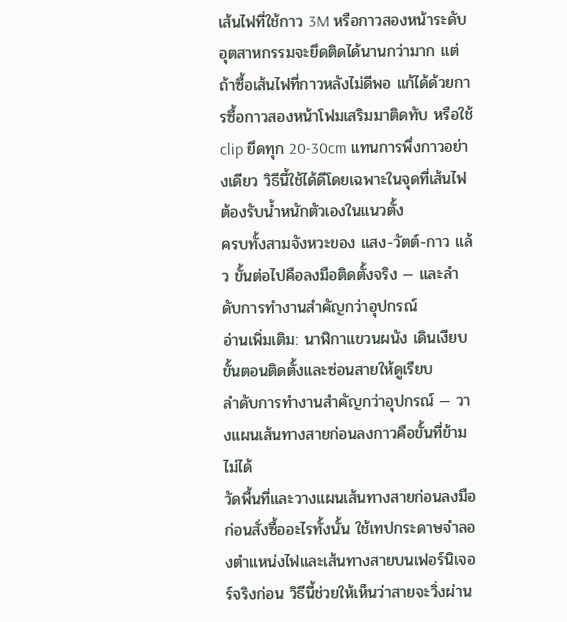เส้นไฟที่ใช้กาว 3M หรือกาวสองหน้าระดับอุตสาหกรรมจะยึดติดได้นานกว่ามาก แต่ถ้าซื้อเส้นไฟที่กาวหลังไม่ดีพอ แก้ได้ด้วยการซื้อกาวสองหน้าโฟมเสริมมาติดทับ หรือใช้ clip ยึดทุก 20-30cm แทนการพึ่งกาวอย่างเดียว วิธีนี้ใช้ได้ดีโดยเฉพาะในจุดที่เส้นไฟต้องรับน้ำหนักตัวเองในแนวตั้ง
ครบทั้งสามจังหวะของ แสง-วัตต์-กาว แล้ว ขั้นต่อไปคือลงมือติดตั้งจริง — และลำดับการทำงานสำคัญกว่าอุปกรณ์
อ่านเพิ่มเติม: นาฬิกาแขวนผนัง เดินเงียบ
ขั้นตอนติดตั้งและซ่อนสายให้ดูเรียบ
ลำดับการทำงานสำคัญกว่าอุปกรณ์ — วางแผนเส้นทางสายก่อนลงกาวคือขั้นที่ข้ามไม่ได้
วัดพื้นที่และวางแผนเส้นทางสายก่อนลงมือ
ก่อนสั่งซื้ออะไรทั้งนั้น ใช้เทปกระดาษจำลองตำแหน่งไฟและเส้นทางสายบนเฟอร์นิเจอร์จริงก่อน วิธีนี้ช่วยให้เห็นว่าสายจะวิ่งผ่าน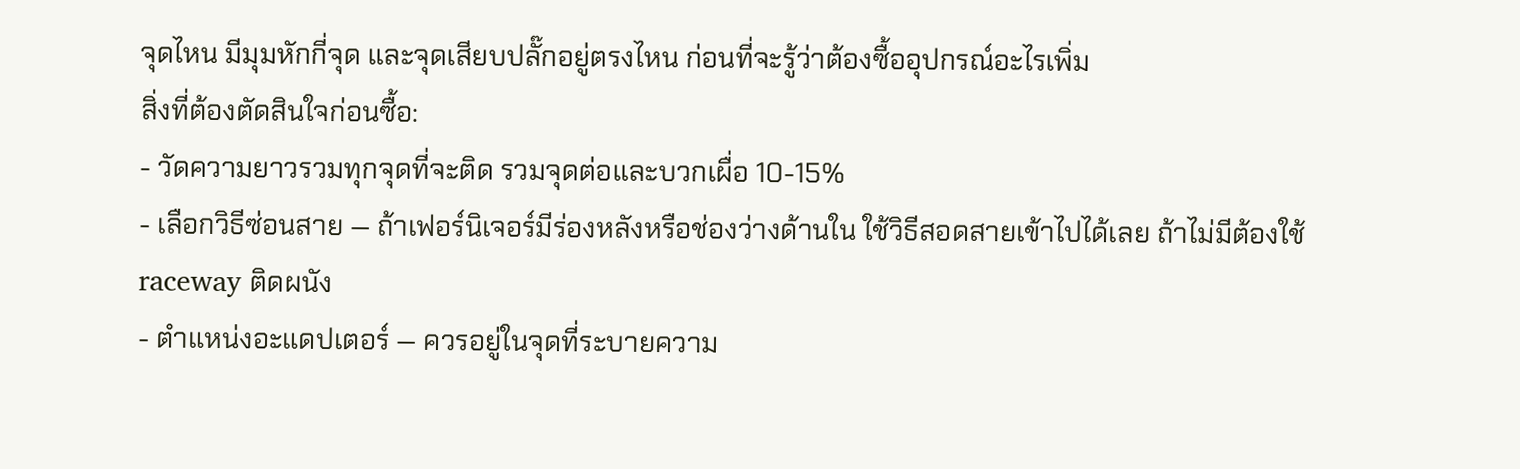จุดไหน มีมุมหักกี่จุด และจุดเสียบปลั๊กอยู่ตรงไหน ก่อนที่จะรู้ว่าต้องซื้ออุปกรณ์อะไรเพิ่ม
สิ่งที่ต้องตัดสินใจก่อนซื้อ:
- วัดความยาวรวมทุกจุดที่จะติด รวมจุดต่อและบวกเผื่อ 10-15%
- เลือกวิธีซ่อนสาย — ถ้าเฟอร์นิเจอร์มีร่องหลังหรือช่องว่างด้านใน ใช้วิธีสอดสายเข้าไปได้เลย ถ้าไม่มีต้องใช้ raceway ติดผนัง
- ตำแหน่งอะแดปเตอร์ — ควรอยู่ในจุดที่ระบายความ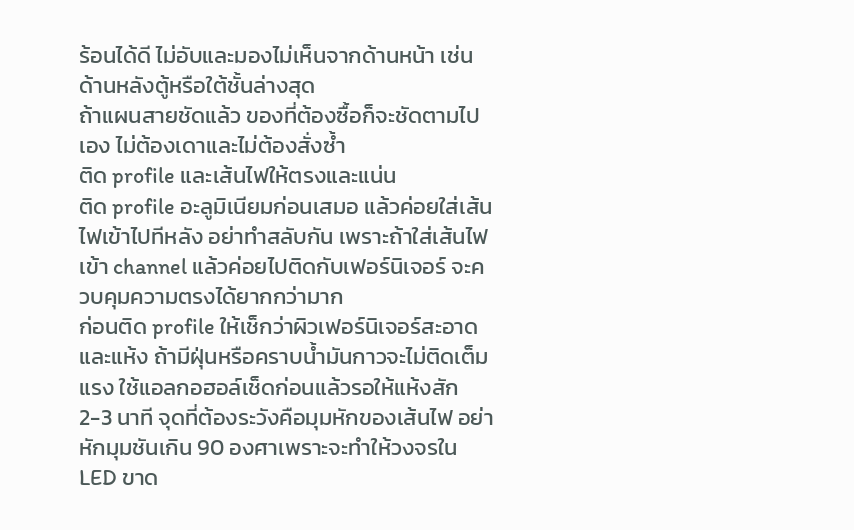ร้อนได้ดี ไม่อับและมองไม่เห็นจากด้านหน้า เช่น ด้านหลังตู้หรือใต้ชั้นล่างสุด
ถ้าแผนสายชัดแล้ว ของที่ต้องซื้อก็จะชัดตามไปเอง ไม่ต้องเดาและไม่ต้องสั่งซ้ำ
ติด profile และเส้นไฟให้ตรงและแน่น
ติด profile อะลูมิเนียมก่อนเสมอ แล้วค่อยใส่เส้นไฟเข้าไปทีหลัง อย่าทำสลับกัน เพราะถ้าใส่เส้นไฟเข้า channel แล้วค่อยไปติดกับเฟอร์นิเจอร์ จะควบคุมความตรงได้ยากกว่ามาก
ก่อนติด profile ให้เช็กว่าผิวเฟอร์นิเจอร์สะอาดและแห้ง ถ้ามีฝุ่นหรือคราบน้ำมันกาวจะไม่ติดเต็มแรง ใช้แอลกอฮอล์เช็ดก่อนแล้วรอให้แห้งสัก 2-3 นาที จุดที่ต้องระวังคือมุมหักของเส้นไฟ อย่าหักมุมชันเกิน 90 องศาเพราะจะทำให้วงจรใน LED ขาด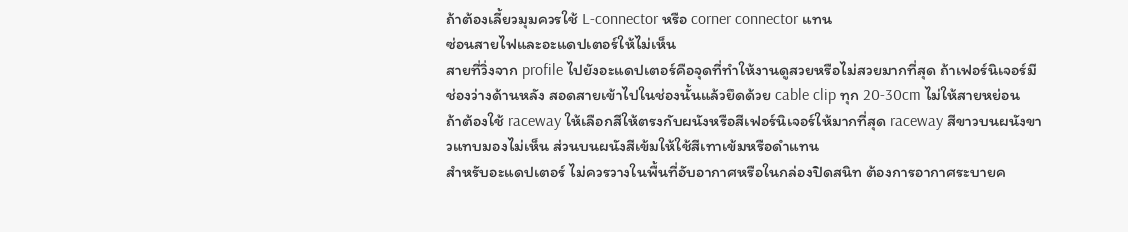ถ้าต้องเลี้ยวมุมควรใช้ L-connector หรือ corner connector แทน
ซ่อนสายไฟและอะแดปเตอร์ให้ไม่เห็น
สายที่วิ่งจาก profile ไปยังอะแดปเตอร์คือจุดที่ทำให้งานดูสวยหรือไม่สวยมากที่สุด ถ้าเฟอร์นิเจอร์มีช่องว่างด้านหลัง สอดสายเข้าไปในช่องนั้นแล้วยึดด้วย cable clip ทุก 20-30cm ไม่ให้สายหย่อน
ถ้าต้องใช้ raceway ให้เลือกสีให้ตรงกับผนังหรือสีเฟอร์นิเจอร์ให้มากที่สุด raceway สีขาวบนผนังขาวแทบมองไม่เห็น ส่วนบนผนังสีเข้มให้ใช้สีเทาเข้มหรือดำแทน
สำหรับอะแดปเตอร์ ไม่ควรวางในพื้นที่อับอากาศหรือในกล่องปิดสนิท ต้องการอากาศระบายค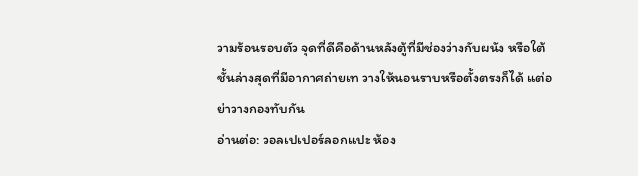วามร้อนรอบตัว จุดที่ดีคือด้านหลังตู้ที่มีช่องว่างกับผนัง หรือใต้ชั้นล่างสุดที่มีอากาศถ่ายเท วางให้นอนราบหรือตั้งตรงก็ได้ แต่อย่าวางกองทับกัน
อ่านต่อ: วอลเปเปอร์ลอกแปะ ห้อง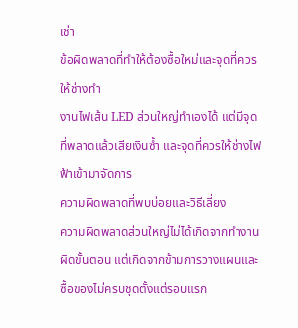เช่า
ข้อผิดพลาดที่ทำให้ต้องซื้อใหม่และจุดที่ควรให้ช่างทำ
งานไฟเส้น LED ส่วนใหญ่ทำเองได้ แต่มีจุดที่พลาดแล้วเสียเงินซ้ำ และจุดที่ควรให้ช่างไฟฟ้าเข้ามาจัดการ
ความผิดพลาดที่พบบ่อยและวิธีเลี่ยง
ความผิดพลาดส่วนใหญ่ไม่ได้เกิดจากทำงานผิดขั้นตอน แต่เกิดจากข้ามการวางแผนและซื้อของไม่ครบชุดตั้งแต่รอบแรก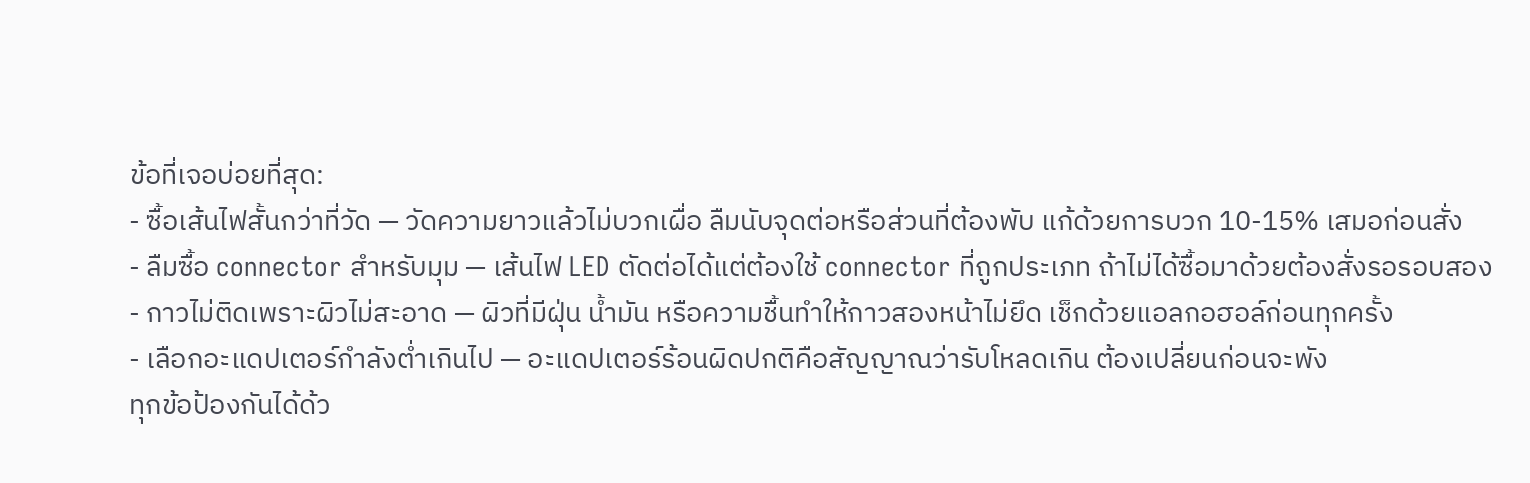ข้อที่เจอบ่อยที่สุด:
- ซื้อเส้นไฟสั้นกว่าที่วัด — วัดความยาวแล้วไม่บวกเผื่อ ลืมนับจุดต่อหรือส่วนที่ต้องพับ แก้ด้วยการบวก 10-15% เสมอก่อนสั่ง
- ลืมซื้อ connector สำหรับมุม — เส้นไฟ LED ตัดต่อได้แต่ต้องใช้ connector ที่ถูกประเภท ถ้าไม่ได้ซื้อมาด้วยต้องสั่งรอรอบสอง
- กาวไม่ติดเพราะผิวไม่สะอาด — ผิวที่มีฝุ่น น้ำมัน หรือความชื้นทำให้กาวสองหน้าไม่ยึด เช็กด้วยแอลกอฮอล์ก่อนทุกครั้ง
- เลือกอะแดปเตอร์กำลังต่ำเกินไป — อะแดปเตอร์ร้อนผิดปกติคือสัญญาณว่ารับโหลดเกิน ต้องเปลี่ยนก่อนจะพัง
ทุกข้อป้องกันได้ด้ว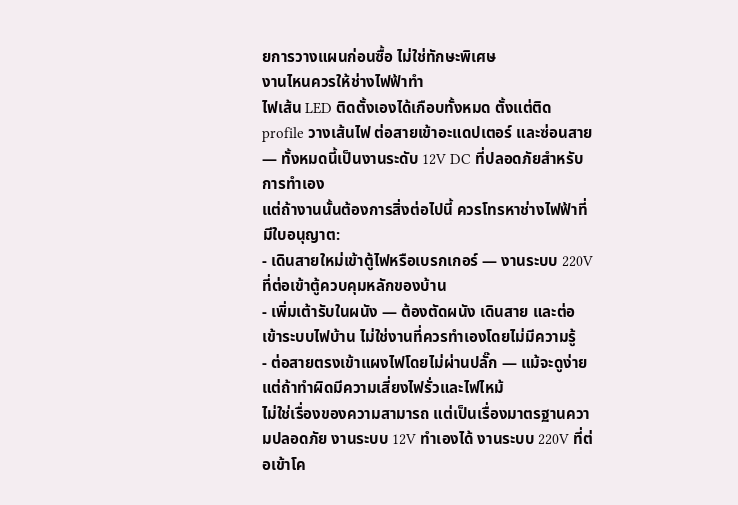ยการวางแผนก่อนซื้อ ไม่ใช่ทักษะพิเศษ
งานไหนควรให้ช่างไฟฟ้าทำ
ไฟเส้น LED ติดตั้งเองได้เกือบทั้งหมด ตั้งแต่ติด profile วางเส้นไฟ ต่อสายเข้าอะแดปเตอร์ และซ่อนสาย — ทั้งหมดนี้เป็นงานระดับ 12V DC ที่ปลอดภัยสำหรับการทำเอง
แต่ถ้างานนั้นต้องการสิ่งต่อไปนี้ ควรโทรหาช่างไฟฟ้าที่มีใบอนุญาต:
- เดินสายใหม่เข้าตู้ไฟหรือเบรกเกอร์ — งานระบบ 220V ที่ต่อเข้าตู้ควบคุมหลักของบ้าน
- เพิ่มเต้ารับในผนัง — ต้องตัดผนัง เดินสาย และต่อเข้าระบบไฟบ้าน ไม่ใช่งานที่ควรทำเองโดยไม่มีความรู้
- ต่อสายตรงเข้าแผงไฟโดยไม่ผ่านปลั๊ก — แม้จะดูง่าย แต่ถ้าทำผิดมีความเสี่ยงไฟรั่วและไฟไหม้
ไม่ใช่เรื่องของความสามารถ แต่เป็นเรื่องมาตรฐานความปลอดภัย งานระบบ 12V ทำเองได้ งานระบบ 220V ที่ต่อเข้าโค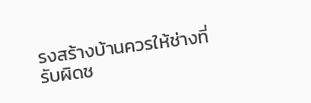รงสร้างบ้านควรให้ช่างที่รับผิดช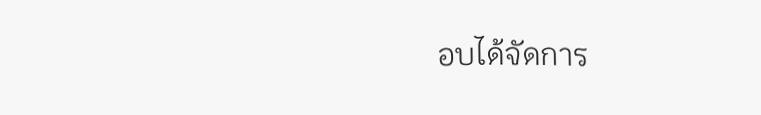อบได้จัดการ